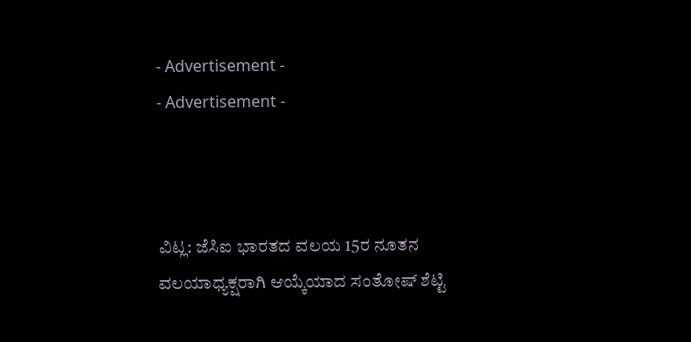- Advertisement -
- Advertisement -



ವಿಟ್ಲ: ಜೆಸಿಐ ಭಾರತದ ವಲಯ 15ರ ನೂತನ ವಲಯಾಧ್ಯಕ್ಷರಾಗಿ ಆಯ್ಕೆಯಾದ ಸಂತೋಷ್ ಶೆಟ್ಟಿ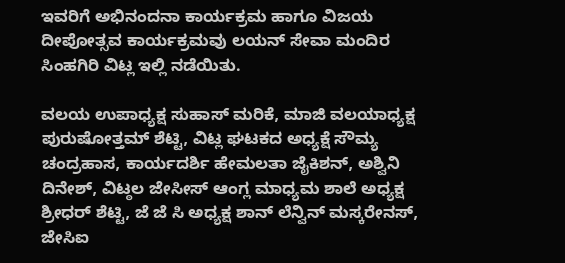ಇವರಿಗೆ ಅಭಿನಂದನಾ ಕಾರ್ಯಕ್ರಮ ಹಾಗೂ ವಿಜಯ ದೀಪೋತ್ಸವ ಕಾರ್ಯಕ್ರಮವು ಲಯನ್ ಸೇವಾ ಮಂದಿರ ಸಿಂಹಗಿರಿ ವಿಟ್ಲ ಇಲ್ಲಿ ನಡೆಯಿತು.

ವಲಯ ಉಪಾಧ್ಯಕ್ಷ ಸುಹಾಸ್ ಮರಿಕೆ, ಮಾಜಿ ವಲಯಾಧ್ಯಕ್ಷ ಪುರುಷೋತ್ತಮ್ ಶೆಟ್ಟಿ, ವಿಟ್ಲ ಘಟಕದ ಅಧ್ಯಕ್ಷೆ ಸೌಮ್ಯ ಚಂದ್ರಹಾಸ, ಕಾರ್ಯದರ್ಶಿ ಹೇಮಲತಾ ಜೈಕಿಶನ್, ಅಶ್ವಿನಿ ದಿನೇಶ್, ವಿಟ್ಠಲ ಜೇಸೀಸ್ ಆಂಗ್ಲ ಮಾಧ್ಯಮ ಶಾಲೆ ಅಧ್ಯಕ್ಷ ಶ್ರೀಧರ್ ಶೆಟ್ಟಿ, ಜೆ ಜೆ ಸಿ ಅಧ್ಯಕ್ಷ ಶಾನ್ ಲೆನ್ವಿನ್ ಮಸ್ಕರೇನಸ್, ಜೇಸಿಐ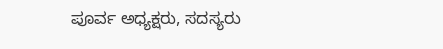ಪೂರ್ವ ಅಧ್ಯಕ್ಷರು, ಸದಸ್ಯರು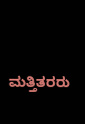ಮತ್ತಿತರರು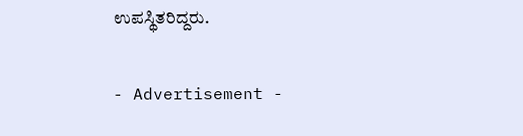ಉಪಸ್ಥಿತರಿದ್ದರು.

- Advertisement -